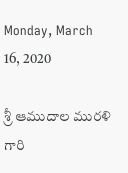Monday, March 16, 2020

శ్రీ ఆముదాల మురళి గారి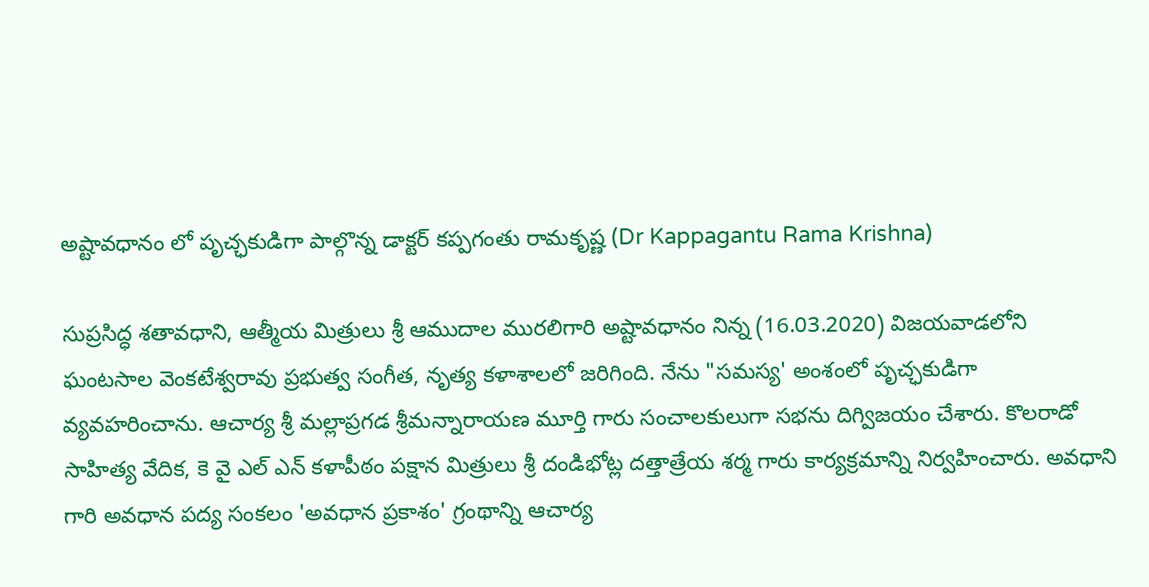అష్టావధానం లో పృచ్ఛకుడిగా పాల్గొన్న డాక్టర్ కప్పగంతు రామకృష్ణ (Dr Kappagantu Rama Krishna)

సుప్రసిద్ధ శతావధాని, ఆత్మీయ మిత్రులు శ్రీ ఆముదాల మురలిగారి అష్టావధానం నిన్న (16.03.2020) విజయవాడలోని ఘంటసాల వెంకటేశ్వరావు ప్రభుత్వ సంగీత, నృత్య కళాశాలలో జరిగింది. నేను "సమస్య' అంశంలో పృచ్ఛకుడిగా వ్యవహరించాను. ఆచార్య శ్రీ మల్లాప్రగడ శ్రీమన్నారాయణ మూర్తి గారు సంచాలకులుగా సభను దిగ్విజయం చేశారు. కొలరాడో సాహిత్య వేదిక, కె వై ఎల్ ఎన్ కళాపీఠం పక్షాన మిత్రులు శ్రీ దండిభోట్ల దత్తాత్రేయ శర్మ గారు కార్యక్రమాన్ని నిర్వహించారు. అవధాని గారి అవధాన పద్య సంకలం 'అవధాన ప్రకాశం' గ్రంథాన్ని ఆచార్య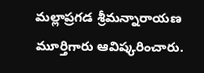మల్లాప్రగడ శ్రీమన్నారాయణ మూర్తిగారు ఆవిష్కరించారు.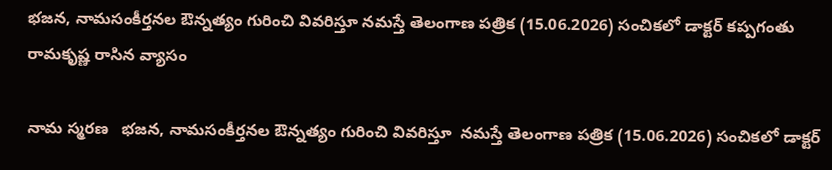భజన, నామసంకీర్తనల ఔన్నత్యం గురించి వివరిస్తూ నమస్తే తెలంగాణ పత్రిక (15.06.2026) సంచికలో డాక్టర్ కప్పగంతు రామకృష్ణ రాసిన వ్యాసం

నామ స్మరణ   భజన, నామసంకీర్తనల ఔన్నత్యం గురించి వివరిస్తూ  నమస్తే తెలంగాణ పత్రిక (15.06.2026) సంచికలో డాక్టర్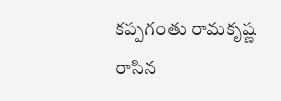కప్పగంతు రామకృష్ణ రాసిన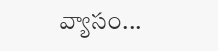వ్యాసం...